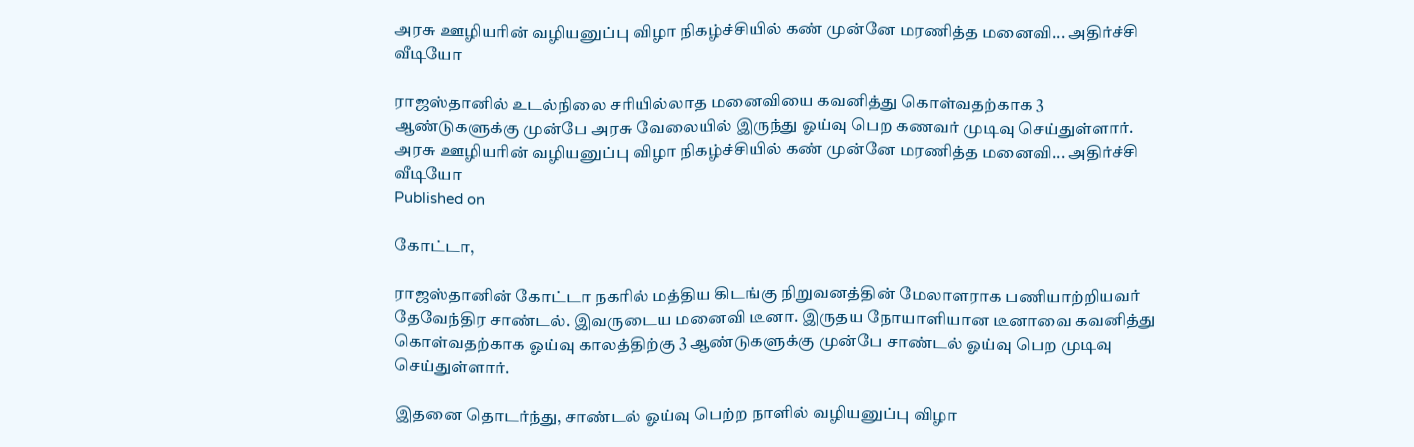அரசு ஊழியரின் வழியனுப்பு விழா நிகழ்ச்சியில் கண் முன்னே மரணித்த மனைவி... அதிர்ச்சி வீடியோ

ராஜஸ்தானில் உடல்நிலை சரியில்லாத மனைவியை கவனித்து கொள்வதற்காக 3 ஆண்டுகளுக்கு முன்பே அரசு வேலையில் இருந்து ஓய்வு பெற கணவர் முடிவு செய்துள்ளார்.
அரசு ஊழியரின் வழியனுப்பு விழா நிகழ்ச்சியில் கண் முன்னே மரணித்த மனைவி... அதிர்ச்சி வீடியோ
Published on

கோட்டா,

ராஜஸ்தானின் கோட்டா நகரில் மத்திய கிடங்கு நிறுவனத்தின் மேலாளராக பணியாற்றியவர் தேவேந்திர சாண்டல். இவருடைய மனைவி டீனா. இருதய நோயாளியான டீனாவை கவனித்து கொள்வதற்காக ஓய்வு காலத்திற்கு 3 ஆண்டுகளுக்கு முன்பே சாண்டல் ஓய்வு பெற முடிவு செய்துள்ளார்.

இதனை தொடர்ந்து, சாண்டல் ஓய்வு பெற்ற நாளில் வழியனுப்பு விழா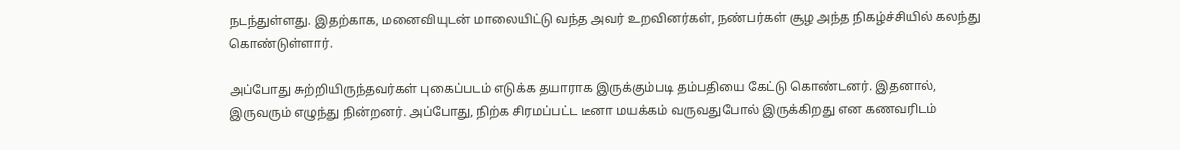நடந்துள்ளது. இதற்காக, மனைவியுடன் மாலையிட்டு வந்த அவர் உறவினர்கள், நண்பர்கள் சூழ அந்த நிகழ்ச்சியில் கலந்து கொண்டுள்ளார்.

அப்போது சுற்றியிருந்தவர்கள் புகைப்படம் எடுக்க தயாராக இருக்கும்படி தம்பதியை கேட்டு கொண்டனர். இதனால், இருவரும் எழுந்து நின்றனர். அப்போது, நிற்க சிரமப்பட்ட டீனா மயக்கம் வருவதுபோல் இருக்கிறது என கணவரிடம்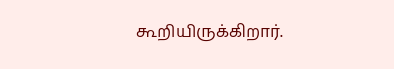கூறியிருக்கிறார்.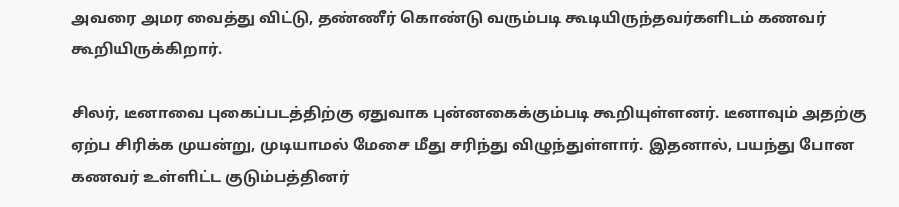அவரை அமர வைத்து விட்டு, தண்ணீர் கொண்டு வரும்படி கூடியிருந்தவர்களிடம் கணவர் கூறியிருக்கிறார்.

சிலர், டீனாவை புகைப்படத்திற்கு ஏதுவாக புன்னகைக்கும்படி கூறியுள்ளனர். டீனாவும் அதற்கு ஏற்ப சிரிக்க முயன்று, முடியாமல் மேசை மீது சரிந்து விழுந்துள்ளார். இதனால், பயந்து போன கணவர் உள்ளிட்ட குடும்பத்தினர்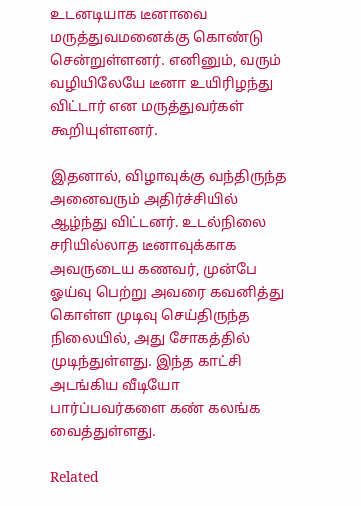உடனடியாக டீனாவை மருத்துவமனைக்கு கொண்டு சென்றுள்ளனர். எனினும், வரும் வழியிலேயே டீனா உயிரிழந்து விட்டார் என மருத்துவர்கள் கூறியுள்ளனர்.

இதனால், விழாவுக்கு வந்திருந்த அனைவரும் அதிர்ச்சியில் ஆழ்ந்து விட்டனர். உடல்நிலை சரியில்லாத டீனாவுக்காக அவருடைய கணவர், முன்பே ஓய்வு பெற்று அவரை கவனித்து கொள்ள முடிவு செய்திருந்த நிலையில், அது சோகத்தில் முடிந்துள்ளது. இந்த காட்சி அடங்கிய வீடியோ பார்ப்பவர்களை கண் கலங்க வைத்துள்ளது.

Related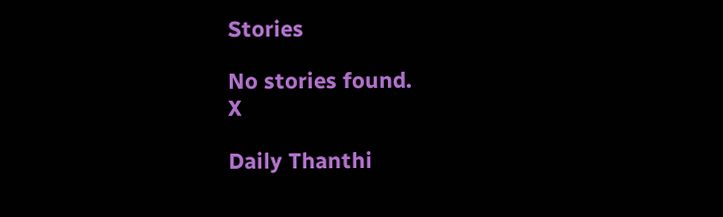Stories

No stories found.
X

Daily Thanthi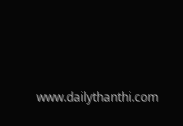www.dailythanthi.com